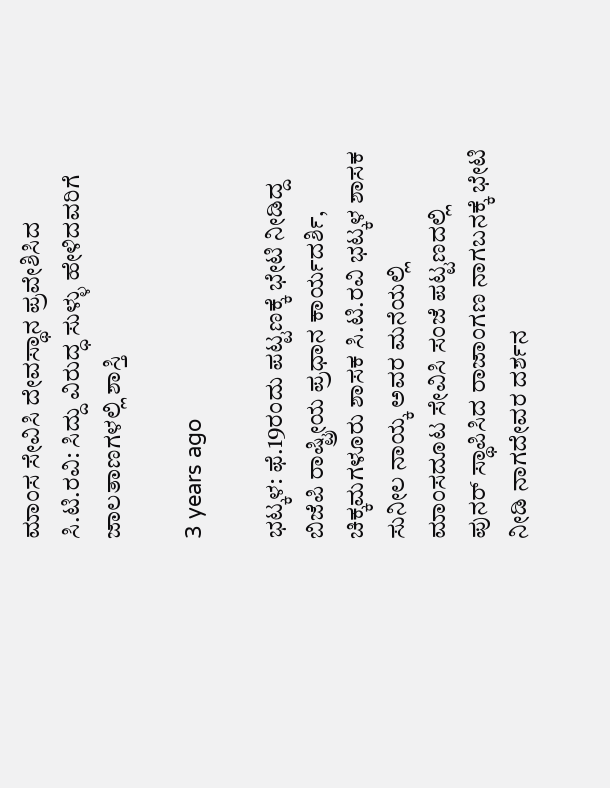ಮಾಂಸ ಸೇವಿಸಿ ದೇವಸ್ಥಾನ ಪ್ರವೇಶಿಸಿದ ಸಿ.ಟಿ.ರವಿ: ಸಿದ್ದು ವಿರುದ್ಧ ಸುಳ್ಳು ಹೇಳಿದವರಿಗೆ ಜಾಲತಾಣಗಳಲ್ಲಿ ಶಾಸ್ತಿ

3 years ago

ಭಟ್ಕಳ: ಫೆ.19ರಂದು ಪಟ್ಟಣಕ್ಕೆ ಭೇಟಿ ನೀಡಿದ್ದ ಬಿಜೆಪಿ ರಾಷ್ಟ್ರೀಯ ಪ್ರಧಾನ ಕಾರ್ಯದರ್ಶಿ, ಚಿಕ್ಕಮಗಳೂರು ಶಾಸಕ ಸಿ.ಟಿ.ರವಿ ಭಟ್ಕಳ ಶಾಸಕ ಸುನೀಲ ನಾಯ್ಕ ಅವರ ಮನೆಯಲ್ಲಿ ಮಾಂಸದೂಟ ಸೇವಿಸಿ ಸಂಜೆ ಪಟ್ಟಣದಲ್ಲಿ ಪುನರ್ ಸ್ಥಾಪಿಸಿದ ರಾಜಾಂಗಣ ನಾಗಬನಕ್ಕೆ ಭೇಟಿ ನೀಡಿ ನಾಗದೇವರ ದರ್ಶನ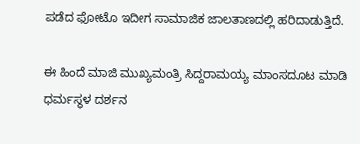ಪಡೆದ ಫೋಟೊ ಇದೀಗ ಸಾಮಾಜಿಕ ಜಾಲತಾಣದಲ್ಲಿ ಹರಿದಾಡುತ್ತಿದೆ.

ಈ ಹಿಂದೆ ಮಾಜಿ ಮುಖ್ಯಮಂತ್ರಿ ಸಿದ್ದರಾಮಯ್ಯ ಮಾಂಸದೂಟ ಮಾಡಿ ಧರ್ಮಸ್ಥಳ ದರ್ಶನ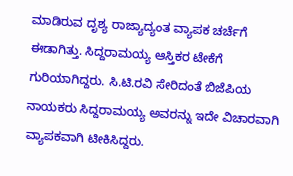ಮಾಡಿರುವ ದೃಶ್ಯ ರಾಜ್ಯಾದ್ಯಂತ ವ್ಯಾಪಕ ಚರ್ಚೆಗೆ ಈಡಾಗಿತ್ತು. ಸಿದ್ದರಾಮಯ್ಯ ಆಸ್ತಿಕರ ಟೇಕೆಗೆ ಗುರಿಯಾಗಿದ್ದರು. ಸಿ.ಟಿ.ರವಿ ಸೇರಿದಂತೆ ಬಿಜೆಪಿಯ ನಾಯಕರು ಸಿದ್ದರಾಮಯ್ಯ ಅವರನ್ನು ಇದೇ ವಿಚಾರವಾಗಿ ವ್ಯಾಪಕವಾಗಿ ಟೀಕಿಸಿದ್ದರು.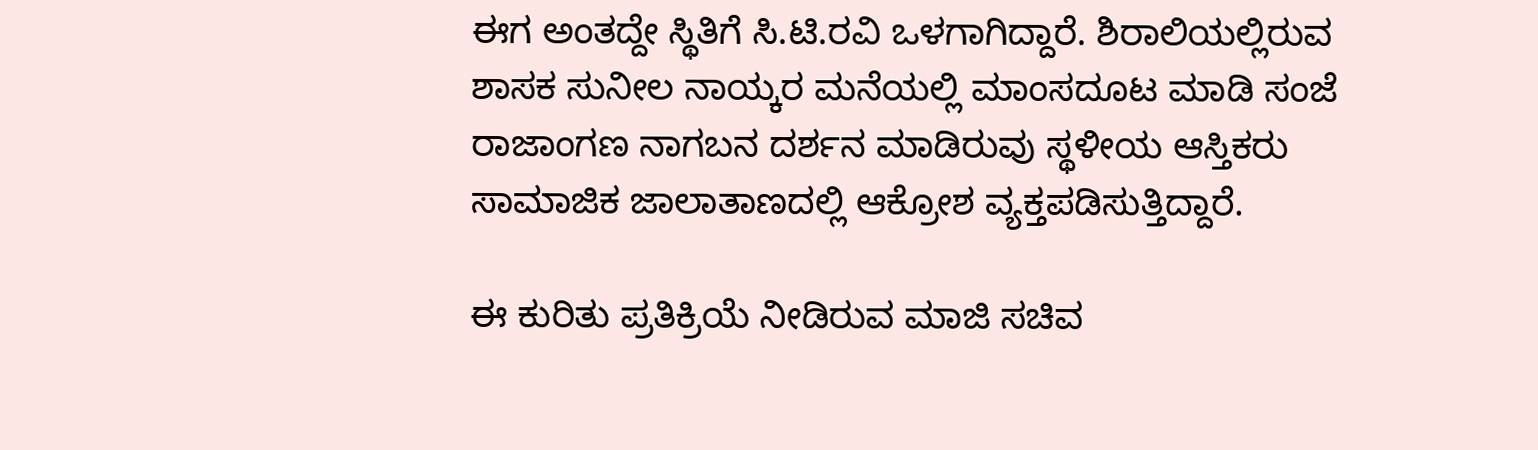ಈಗ ಅಂತದ್ದೇ ಸ್ಥಿತಿಗೆ ಸಿ.ಟಿ.ರವಿ ಒಳಗಾಗಿದ್ದಾರೆ. ಶಿರಾಲಿಯಲ್ಲಿರುವ ಶಾಸಕ ಸುನೀಲ ನಾಯ್ಕರ ಮನೆಯಲ್ಲಿ ಮಾಂಸದೂಟ ಮಾಡಿ ಸಂಜೆ ರಾಜಾಂಗಣ ನಾಗಬನ ದರ್ಶನ ಮಾಡಿರುವು ಸ್ಥಳೀಯ ಆಸ್ತಿಕರು ಸಾಮಾಜಿಕ ಜಾಲಾತಾಣದಲ್ಲಿ ಆಕ್ರೋಶ ವ್ಯಕ್ತಪಡಿಸುತ್ತಿದ್ದಾರೆ.

ಈ ಕುರಿತು ಪ್ರತಿಕ್ರಿಯೆ ನೀಡಿರುವ ಮಾಜಿ ಸಚಿವ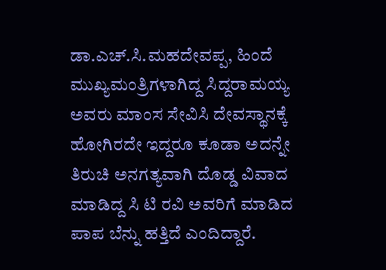ಡಾ.ಎಚ್.ಸಿ.ಮಹದೇವಪ್ಪ, ಹಿಂದೆ ಮುಖ್ಯಮಂತ್ರಿಗಳಾಗಿದ್ದ ಸಿದ್ದರಾಮಯ್ಯ ಅವರು ಮಾಂಸ ಸೇವಿಸಿ ದೇವಸ್ಥಾನಕ್ಕೆ ಹೋಗಿರದೇ ಇದ್ದರೂ ಕೂಡಾ ಅದನ್ನೇ ತಿರುಚಿ ಅನಗತ್ಯವಾಗಿ ದೊಡ್ಡ ವಿವಾದ ಮಾಡಿದ್ದ ಸಿ ಟಿ ರವಿ ಅವರಿಗೆ ಮಾಡಿದ ಪಾಪ ಬೆನ್ನು ಹತ್ತಿದೆ ಎಂದಿದ್ದಾರೆ.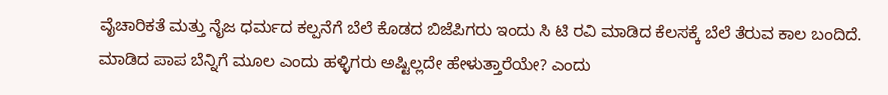ವೈಚಾರಿಕತೆ ಮತ್ತು ನೈಜ ಧರ್ಮದ ಕಲ್ಪನೆಗೆ ಬೆಲೆ ಕೊಡದ ಬಿಜೆಪಿಗರು ಇಂದು ಸಿ ಟಿ ರವಿ ಮಾಡಿದ ಕೆಲಸಕ್ಕೆ ಬೆಲೆ ತೆರುವ ಕಾಲ ಬಂದಿದೆ. ಮಾಡಿದ ಪಾಪ ಬೆನ್ನಿಗೆ ಮೂಲ ಎಂದು ಹಳ್ಳಿಗರು ಅಷ್ಟಿಲ್ಲದೇ ಹೇಳುತ್ತಾರೆಯೇ? ಎಂದು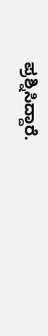ಪ್ರಶ್ನಿಸಿದ್ದಾರೆ.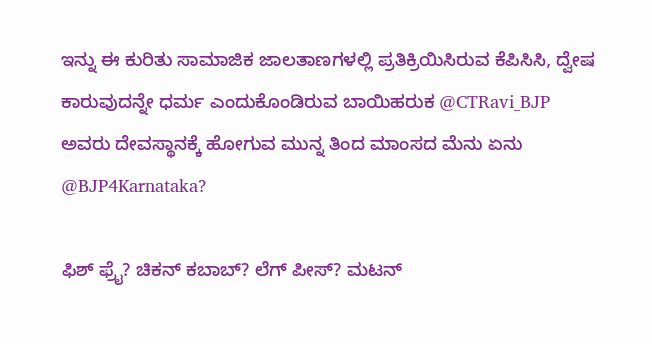ಇನ್ನು ಈ ಕುರಿತು ಸಾಮಾಜಿಕ ಜಾಲತಾಣಗಳಲ್ಲಿ ಪ್ರತಿಕ್ರಿಯಿಸಿರುವ ಕೆಪಿಸಿಸಿ, ದ್ವೇಷ ಕಾರುವುದನ್ನೇ ಧರ್ಮ ಎಂದುಕೊಂಡಿರುವ ಬಾಯಿಹರುಕ @CTRavi_BJP
ಅವರು ದೇವಸ್ಥಾನಕ್ಕೆ ಹೋಗುವ ಮುನ್ನ ತಿಂದ ಮಾಂಸದ ಮೆನು ಏನು @BJP4Karnataka?

ಫಿಶ್ ಫ್ರೈ? ಚಿಕನ್ ಕಬಾಬ್? ಲೆಗ್ ಪೀಸ್? ಮಟನ್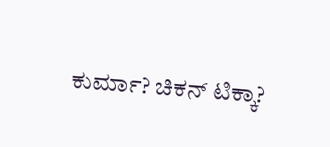ಕುರ್ಮಾ? ಚಿಕನ್ ಟಿಕ್ಕಾ?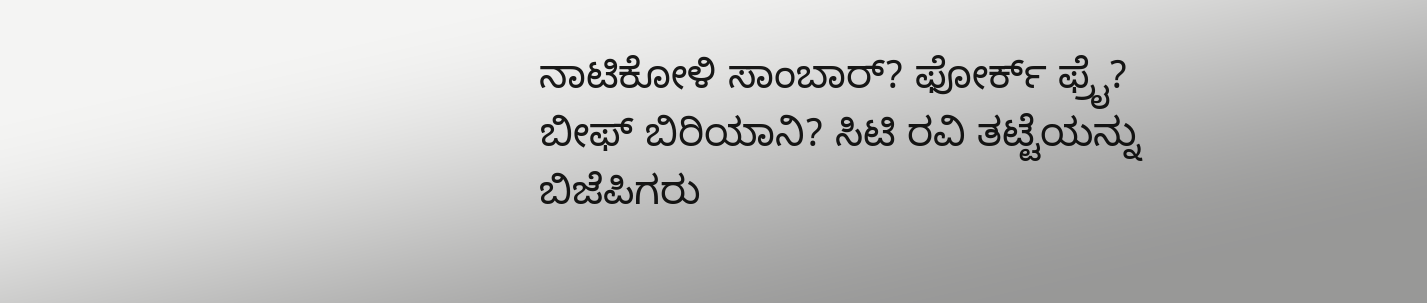ನಾಟಿಕೋಳಿ ಸಾಂಬಾರ್? ಫೋರ್ಕ್ ಫ್ರೈ? ಬೀಫ್ ಬಿರಿಯಾನಿ? ಸಿಟಿ ರವಿ ತಟ್ಟೆಯನ್ನು ಬಿಜೆಪಿಗರು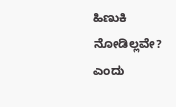ಹಿಣುಕಿ ನೋಡಿಲ್ಲವೇ? ಎಂದು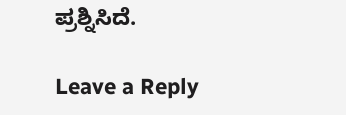ಪ್ರಶ್ನಿಸಿದೆ.

Leave a Reply